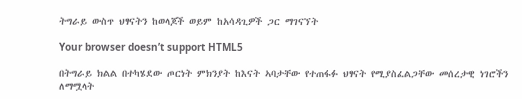ትግራይ ውስጥ ህፃናትን ከወላጆች ወይም ከአሳዳጊዎች ጋር ማገናኘት

Your browser doesn’t support HTML5

በትግራይ ክልል በተካሄደው ጦርነት ምክንያት ከእናት ኣባታቸው የተጠፋፉ ህፃናት የሚያስፈልጋቸው መሰረታዊ ነገሮችን ለማሟላት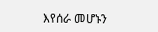እየሰራ መሆኑን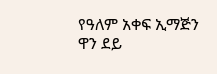የዓለም አቀፍ ኢማጅን ዋን ደይ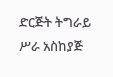ድርጅት ትግራይ ሥራ አስከያጅ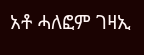አቶ ሓለፎም ገዛኢ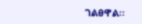ገልፀዋል፡፡